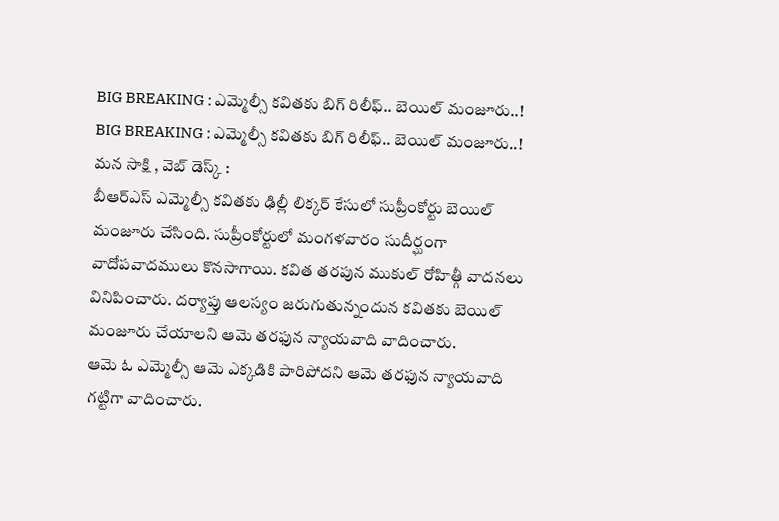BIG BREAKING : ఎమ్మెల్సీ కవితకు బిగ్ రిలీఫ్.. బెయిల్ మంజూరు..!
BIG BREAKING : ఎమ్మెల్సీ కవితకు బిగ్ రిలీఫ్.. బెయిల్ మంజూరు..!
మన సాక్షి , వెబ్ డెస్క్ :
బీఆర్ఎస్ ఎమ్మెల్సీ కవితకు ఢిల్లీ లిక్కర్ కేసులో సుప్రీంకోర్టు బెయిల్ మంజూరు చేసింది. సుప్రీంకోర్టులో మంగళవారం సుదీర్ఘంగా వాదోపవాదములు కొనసాగాయి. కవిత తరపున ముకుల్ రోహిత్గీ వాదనలు వినిపించారు. దర్యాప్తు ఆలస్యం జరుగుతున్నందున కవితకు బెయిల్ మంజూరు చేయాలని ఆమె తరఫున న్యాయవాది వాదించారు.
ఆమె ఓ ఎమ్మెల్సీ ఆమె ఎక్కడికి పారిపోదని ఆమె తరఫున న్యాయవాది గట్టిగా వాదించారు.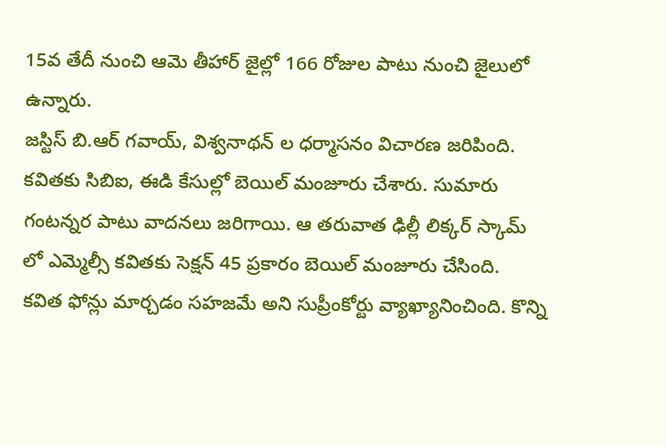15వ తేదీ నుంచి ఆమె తీహార్ జైల్లో 166 రోజుల పాటు నుంచి జైలులో ఉన్నారు.
జస్టిస్ బి.ఆర్ గవాయ్, విశ్వనాథన్ ల ధర్మాసనం విచారణ జరిపింది. కవితకు సిబిఐ, ఈడి కేసుల్లో బెయిల్ మంజూరు చేశారు. సుమారు గంటన్నర పాటు వాదనలు జరిగాయి. ఆ తరువాత ఢిల్లీ లిక్కర్ స్కామ్ లో ఎమ్మెల్సీ కవితకు సెక్షన్ 45 ప్రకారం బెయిల్ మంజూరు చేసింది.
కవిత ఫోన్లు మార్చడం సహజమే అని సుప్రీంకోర్టు వ్యాఖ్యానించింది. కొన్ని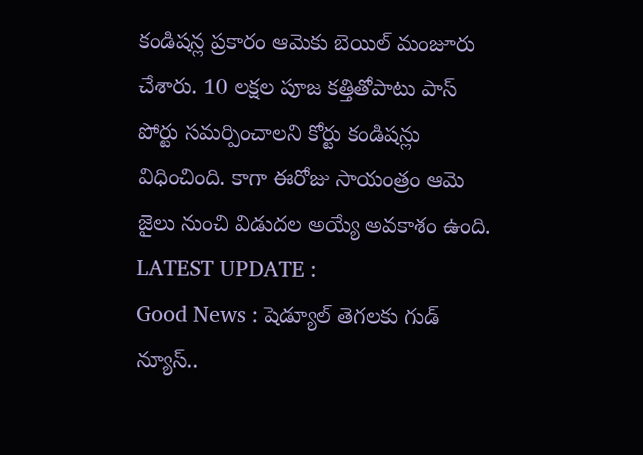కండిషన్ల ప్రకారం ఆమెకు బెయిల్ మంజూరు చేశారు. 10 లక్షల పూజ కత్తితోపాటు పాస్ పోర్టు సమర్పించాలని కోర్టు కండిషన్లు విధించింది. కాగా ఈరోజు సాయంత్రం ఆమె జైలు నుంచి విడుదల అయ్యే అవకాశం ఉంది.
LATEST UPDATE :
Good News : షెడ్యూల్ తెగలకు గుడ్ న్యూస్..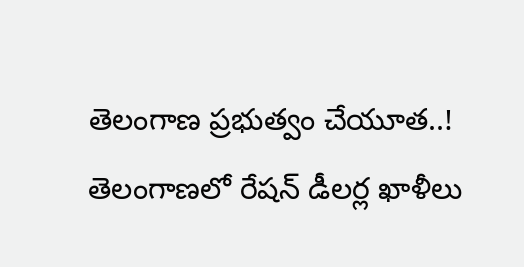తెలంగాణ ప్రభుత్వం చేయూత..!
తెలంగాణలో రేషన్ డీలర్ల ఖాళీలు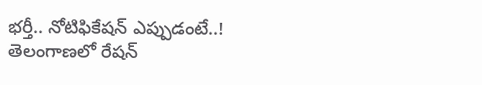భర్తీ.. నోటిఫికేషన్ ఎప్పుడంటే..!
తెలంగాణలో రేషన్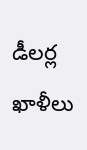డీలర్ల ఖాళీలు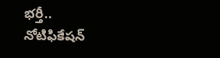భర్తీ.. నోటిఫికేషన్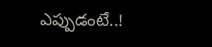ఎప్పుడంటే..!